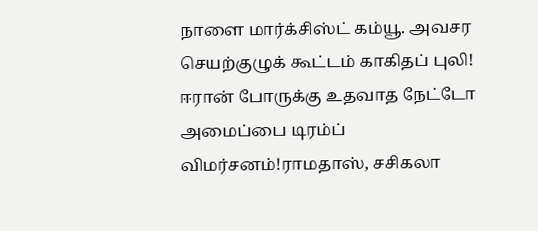நாளை மார்க்சிஸ்ட் கம்யூ. அவசர செயற்குழுக் கூட்டம் காகிதப் புலி! ஈரான் போருக்கு உதவாத நேட்டோ அமைப்பை டிரம்ப் விமர்சனம்!ராமதாஸ், சசிகலா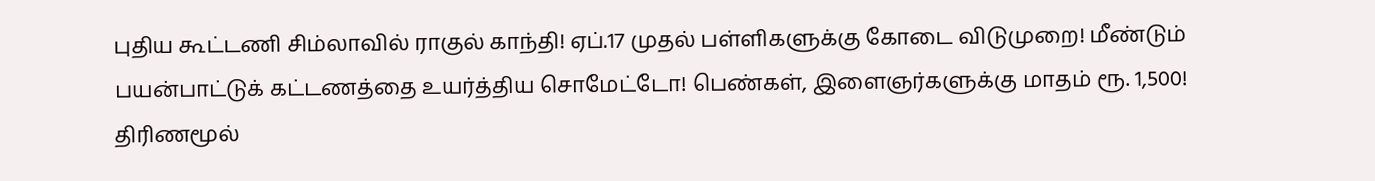புதிய கூட்டணி சிம்லாவில் ராகுல் காந்தி! ஏப்.17 முதல் பள்ளிகளுக்கு கோடை விடுமுறை! மீண்டும் பயன்பாட்டுக் கட்டணத்தை உயர்த்திய சொமேட்டோ! பெண்கள், இளைஞர்களுக்கு மாதம் ரூ. 1,500! திரிணமூல்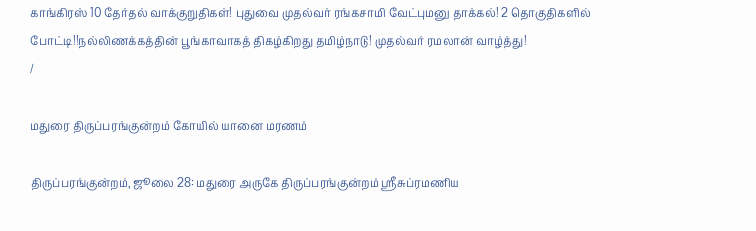காங்கிரஸ் 10 தேர்தல் வாக்குறுதிகள்! புதுவை முதல்வர் ரங்கசாமி வேட்புமனு தாக்கல்! 2 தொகுதிகளில் போட்டி!!நல்லிணக்கத்தின் பூங்காவாகத் திகழ்கிறது தமிழ்நாடு! முதல்வர் ரமலான் வாழ்த்து!
/

மதுரை திருப்பரங்குன்றம் கோயில் யானை மரணம்

திருப்பரங்குன்றம், ஜூலை 28: மதுரை அருகே திருப்பரங்குன்றம் ஸ்ரீசுப்ரமணிய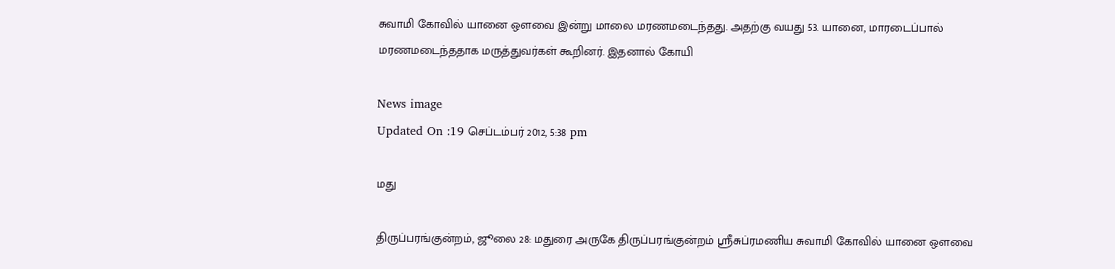சுவாமி கோவில் யானை ஔவை இன்று மாலை மரணமடைந்தது. அதற்கு வயது 53. யானை, மாரடைப்பால் மரணமடைந்ததாக மருத்துவர்கள் கூறினர். இதனால் கோயி

News image
Updated On :19 செப்டம்பர் 2012, 5:38 pm

மது

திருப்பரங்குன்றம், ஜூலை 28: மதுரை அருகே திருப்பரங்குன்றம் ஸ்ரீசுப்ரமணிய சுவாமி கோவில் யானை ஔவை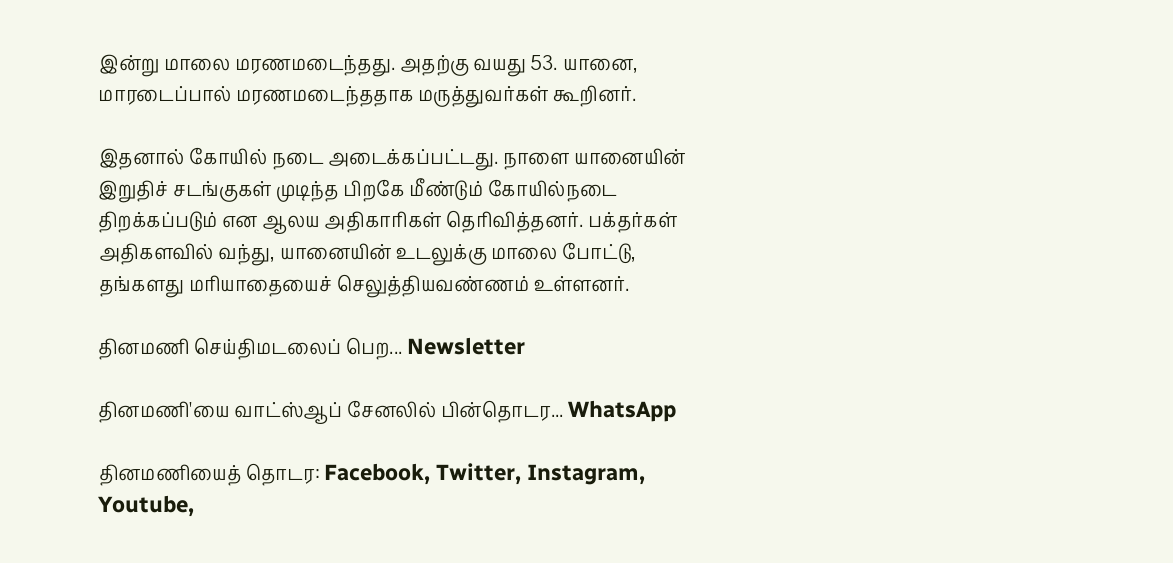இன்று மாலை மரணமடைந்தது. அதற்கு வயது 53. யானை, மாரடைப்பால் மரணமடைந்ததாக மருத்துவர்கள் கூறினர்.

இதனால் கோயில் நடை அடைக்கப்பட்டது. நாளை யானையின் இறுதிச் சடங்குகள் முடிந்த பிறகே மீண்டும் கோயில்நடை திறக்கப்படும் என ஆலய அதிகாரிகள் தெரிவித்தனர். பக்தர்கள் அதிகளவில் வந்து, யானையின் உடலுக்கு மாலை போட்டு, தங்களது மரியாதையைச் செலுத்தியவண்ணம் உள்ளனர்.

தினமணி செய்திமடலைப் பெற... Newsletter

தினமணி'யை வாட்ஸ்ஆப் சேனலில் பின்தொடர... WhatsApp

தினமணியைத் தொடர: Facebook, Twitter, Instagram, Youtube,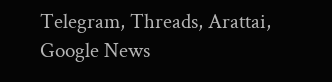Telegram, Threads, Arattai, Google News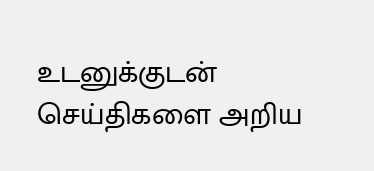உடனுக்குடன் செய்திகளை அறிய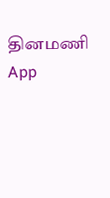தினமணி App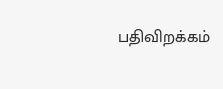பதிவிறக்கம்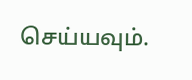செய்யவும்.